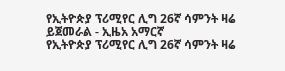የኢትዮጵያ ፕሪሚየር ሊግ 26ኛ ሳምንት ዛሬ ይጀመራል - ኢዜአ አማርኛ
የኢትዮጵያ ፕሪሚየር ሊግ 26ኛ ሳምንት ዛሬ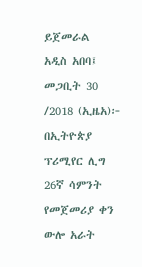ይጀመራል
አዲስ አበባ፤ መጋቢት 30 /2018 (ኢዜአ)፦ በኢትዮጵያ ፕሪሚየር ሊግ 26ኛ ሳምንት የመጀመሪያ ቀን ውሎ አራት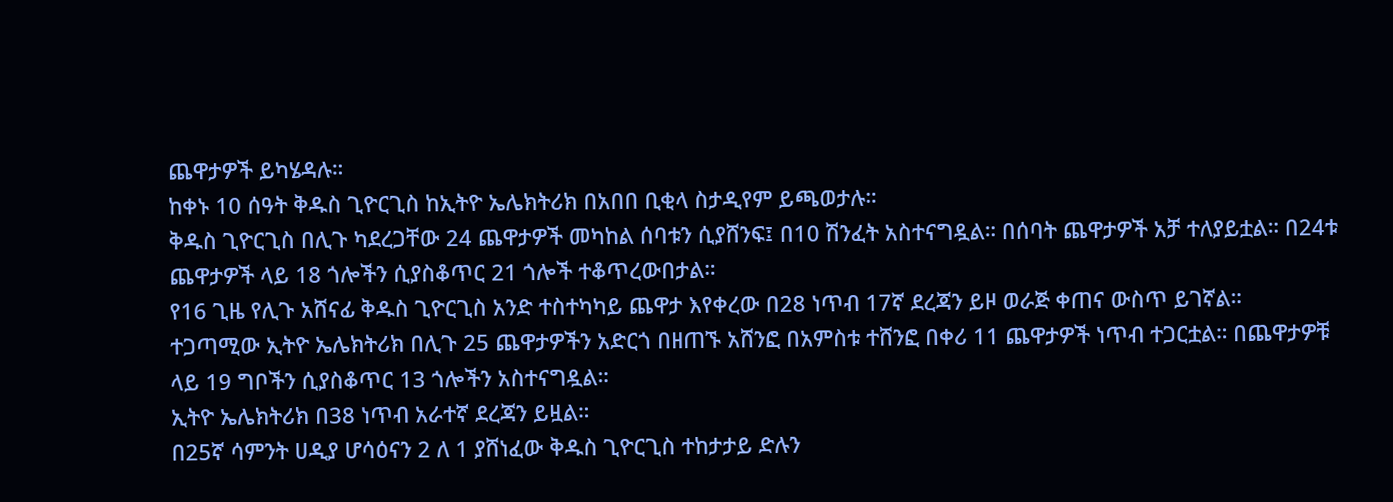ጨዋታዎች ይካሄዳሉ።
ከቀኑ 10 ሰዓት ቅዱስ ጊዮርጊስ ከኢትዮ ኤሌክትሪክ በአበበ ቢቂላ ስታዲየም ይጫወታሉ።
ቅዱስ ጊዮርጊስ በሊጉ ካደረጋቸው 24 ጨዋታዎች መካከል ሰባቱን ሲያሸንፍ፤ በ10 ሽንፈት አስተናግዷል። በሰባት ጨዋታዎች አቻ ተለያይቷል። በ24ቱ ጨዋታዎች ላይ 18 ጎሎችን ሲያስቆጥር 21 ጎሎች ተቆጥረውበታል።
የ16 ጊዜ የሊጉ አሸናፊ ቅዱስ ጊዮርጊስ አንድ ተስተካካይ ጨዋታ እየቀረው በ28 ነጥብ 17ኛ ደረጃን ይዞ ወራጅ ቀጠና ውስጥ ይገኛል።
ተጋጣሚው ኢትዮ ኤሌክትሪክ በሊጉ 25 ጨዋታዎችን አድርጎ በዘጠኙ አሸንፎ በአምስቱ ተሸንፎ በቀሪ 11 ጨዋታዎች ነጥብ ተጋርቷል። በጨዋታዎቹ ላይ 19 ግቦችን ሲያስቆጥር 13 ጎሎችን አስተናግዷል።
ኢትዮ ኤሌክትሪክ በ38 ነጥብ አራተኛ ደረጃን ይዟል።
በ25ኛ ሳምንት ሀዲያ ሆሳዕናን 2 ለ 1 ያሸነፈው ቅዱስ ጊዮርጊስ ተከታታይ ድሉን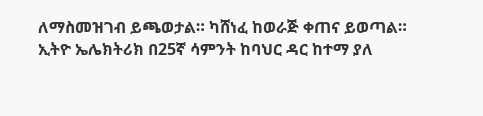ለማስመዝገብ ይጫወታል። ካሸነፈ ከወራጅ ቀጠና ይወጣል።
ኢትዮ ኤሌክትሪክ በ25ኛ ሳምንት ከባህር ዳር ከተማ ያለ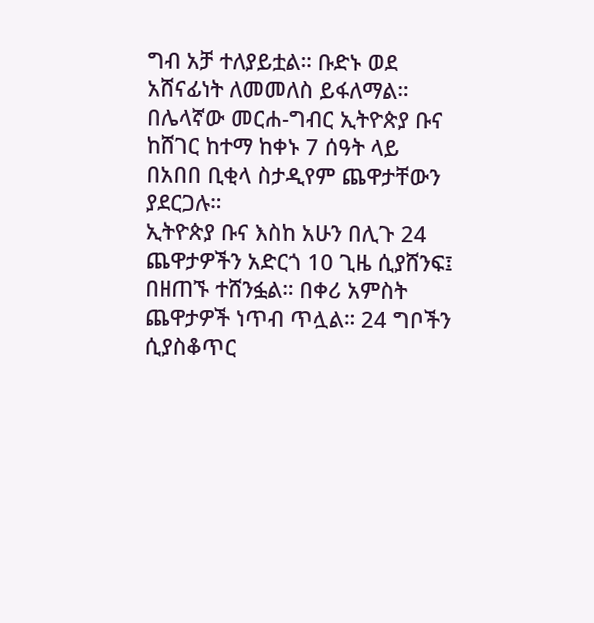ግብ አቻ ተለያይቷል። ቡድኑ ወደ አሸናፊነት ለመመለስ ይፋለማል።
በሌላኛው መርሐ-ግብር ኢትዮጵያ ቡና ከሸገር ከተማ ከቀኑ 7 ሰዓት ላይ በአበበ ቢቂላ ስታዲየም ጨዋታቸውን ያደርጋሉ።
ኢትዮጵያ ቡና እስከ አሁን በሊጉ 24 ጨዋታዎችን አድርጎ 10 ጊዜ ሲያሸንፍ፤ በዘጠኙ ተሸንፏል። በቀሪ አምስት ጨዋታዎች ነጥብ ጥሏል። 24 ግቦችን ሲያስቆጥር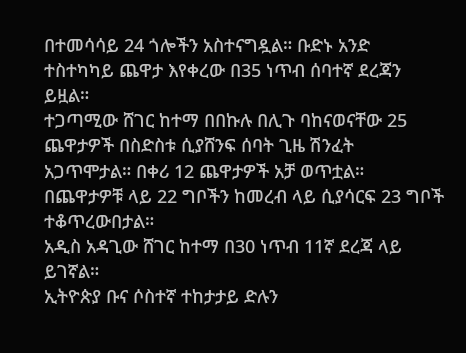በተመሳሳይ 24 ጎሎችን አስተናግዷል። ቡድኑ አንድ ተስተካካይ ጨዋታ እየቀረው በ35 ነጥብ ሰባተኛ ደረጃን ይዟል።
ተጋጣሚው ሸገር ከተማ በበኩሉ በሊጉ ባከናወናቸው 25 ጨዋታዎች በስድስቱ ሲያሸንፍ ሰባት ጊዜ ሽንፈት አጋጥሞታል። በቀሪ 12 ጨዋታዎች አቻ ወጥቷል። በጨዋታዎቹ ላይ 22 ግቦችን ከመረብ ላይ ሲያሳርፍ 23 ግቦች ተቆጥረውበታል።
አዲስ አዳጊው ሸገር ከተማ በ30 ነጥብ 11ኛ ደረጃ ላይ ይገኛል።
ኢትዮጵያ ቡና ሶስተኛ ተከታታይ ድሉን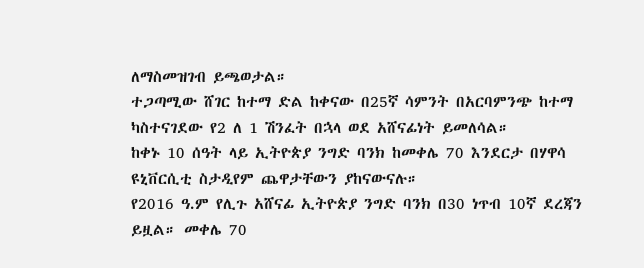ለማስመዝገብ ይጫወታል።
ተጋጣሚው ሸገር ከተማ ድል ከቀናው በ25ኛ ሳምንት በአርባምንጭ ከተማ ካስተናገደው የ2 ለ 1 ሽንፈት በኋላ ወደ አሸናፊነት ይመለሳል።
ከቀኑ 10 ሰዓት ላይ ኢትዮጵያ ንግድ ባንክ ከመቀሌ 70 እንደርታ በሃዋሳ ዩኒቨርሲቲ ስታዲየም ጨዋታቸውን ያከናውናሉ።
የ2016 ዓ.ም የሊጉ አሸናፊ ኢትዮጵያ ንግድ ባንክ በ30 ነጥብ 10ኛ ደረጃን ይዟል። መቀሌ 70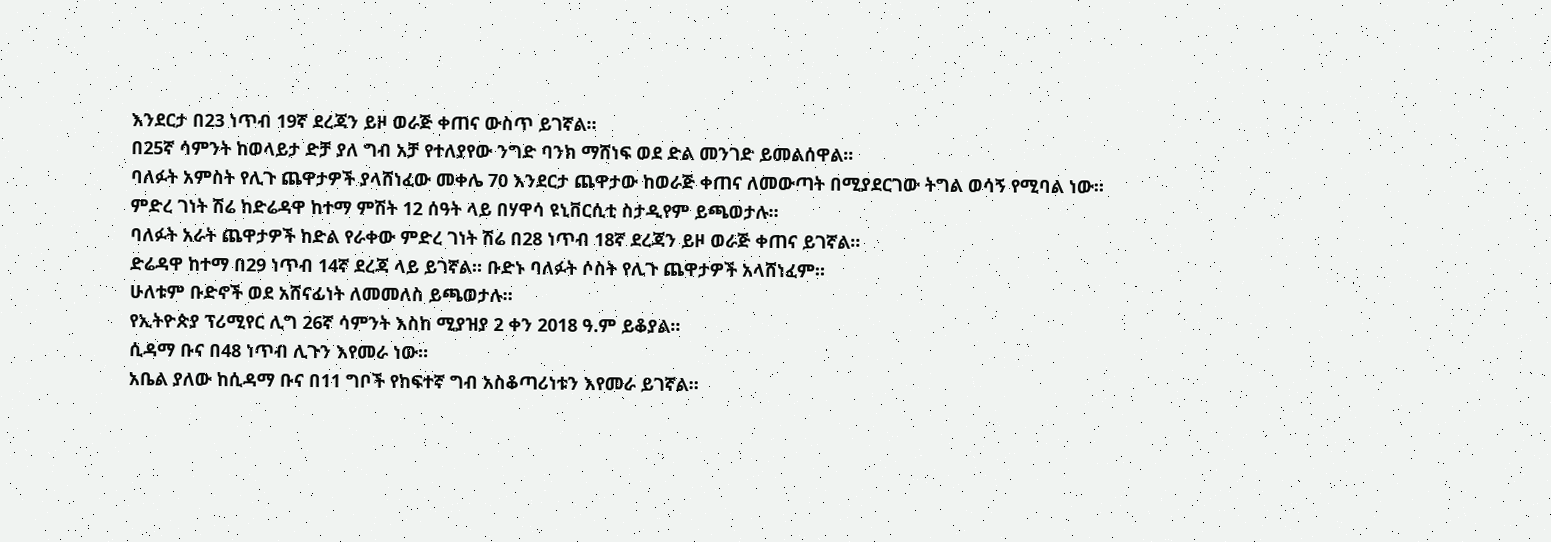እንደርታ በ23 ነጥብ 19ኛ ደረጃን ይዞ ወራጅ ቀጠና ውስጥ ይገኛል።
በ25ኛ ሳምንት ከወላይታ ድቻ ያለ ግብ አቻ የተለያየው ንግድ ባንክ ማሸነፍ ወደ ድል መንገድ ይመልሰዋል።
ባለፉት አምስት የሊጉ ጨዋታዎች ያላሸነፈው መቀሌ 70 እንደርታ ጨዋታው ከወራጅ ቀጠና ለመውጣት በሚያደርገው ትግል ወሳኝ የሚባል ነው።
ምድረ ገነት ሽሬ ከድሬዳዋ ከተማ ምሽት 12 ሰዓት ላይ በሃዋሳ ዩኒቨርሲቲ ስታዲየም ይጫወታሉ።
ባለፉት አራት ጨዋታዎች ከድል የራቀው ምድረ ገነት ሽሬ በ28 ነጥብ 18ኛ ደረጃን ይዞ ወራጅ ቀጠና ይገኛል።
ድሬዳዋ ከተማ በ29 ነጥብ 14ኛ ደረጃ ላይ ይገኛል። ቡድኑ ባለፉት ሶስት የሊጉ ጨዋታዎች አላሸነፈም።
ሁለቱም ቡድኖች ወደ አሸናፊነት ለመመለስ ይጫወታሉ።
የኢትዮጵያ ፕሪሚየር ሊግ 26ኛ ሳምንት እስከ ሚያዝያ 2 ቀን 2018 ዓ.ም ይቆያል።
ሲዳማ ቡና በ48 ነጥብ ሊጉን እየመራ ነው።
አቤል ያለው ከሲዳማ ቡና በ11 ግቦች የከፍተኛ ግብ አስቆጣሪነቱን እየመራ ይገኛል።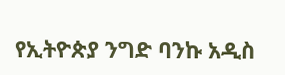የኢትዮጵያ ንግድ ባንኩ አዲስ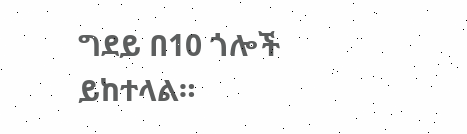ግደይ በ10 ጎሎች ይከተላል።